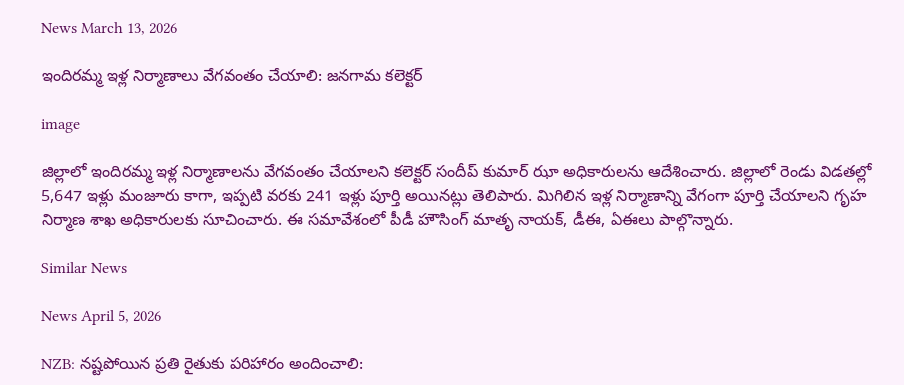News March 13, 2026

ఇందిరమ్మ ఇళ్ల నిర్మాణాలు వేగవంతం చేయాలి: జనగామ కలెక్టర్

image

జిల్లాలో ఇందిరమ్మ ఇళ్ల నిర్మాణాలను వేగవంతం చేయాలని కలెక్టర్ సందీప్ కుమార్ ఝా అధికారులను ఆదేశించారు. జిల్లాలో రెండు విడతల్లో 5,647 ఇళ్లు మంజూరు కాగా, ఇప్పటి వరకు 241 ఇళ్లు పూర్తి అయినట్లు తెలిపారు. మిగిలిన ఇళ్ల నిర్మాణాన్ని వేగంగా పూర్తి చేయాలని గృహ నిర్మాణ శాఖ అధికారులకు సూచించారు. ఈ సమావేశంలో పీడీ హౌసింగ్ మాతృ నాయక్, డీఈ, ఏఈలు పాల్గొన్నారు.

Similar News

News April 5, 2026

NZB: నష్టపోయిన ప్రతి రైతుకు పరిహారం అందించాలి: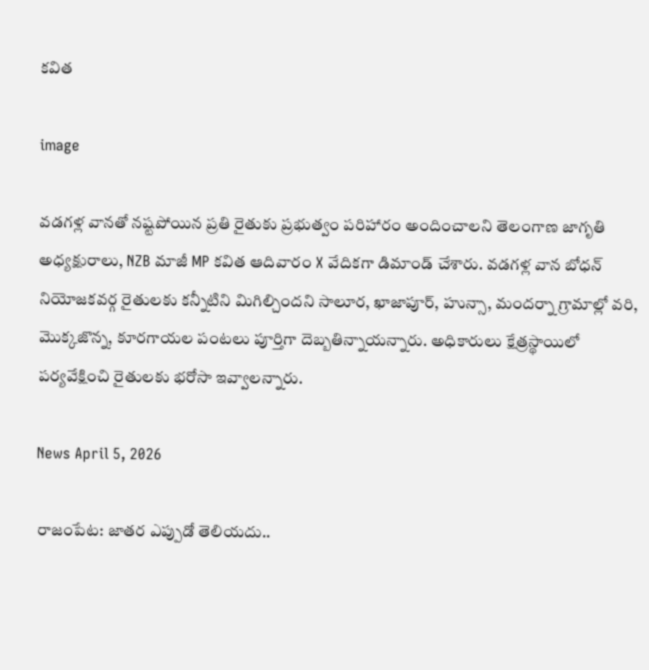కవిత

image

వడగళ్ల వానతో నష్టపోయిన ప్రతి రైతుకు ప్రభుత్వం పరిహారం అందించాలని తెలంగాణ జాగృతి అధ్యక్షురాలు, NZB మాజీ MP కవిత ఆదివారం X వేదికగా డిమాండ్ చేశారు. వడగళ్ల వాన బోధన్ నియోజకవర్గ రైతులకు కన్నీటిని మిగిల్చిందని సాలూర, ఖాజాపూర్, హున్సా, మందర్నా గ్రామాల్లో వరి, మొక్కజొన్న, కూరగాయల పంటలు పూర్తిగా దెబ్బతిన్నాయన్నారు. అధికారులు క్షేత్రస్థాయిలో పర్యవేక్షించి రైతులకు భరోసా ఇవ్వాలన్నారు.

News April 5, 2026

రాజంపేట: జాతర ఎప్పుడో తెలియదు..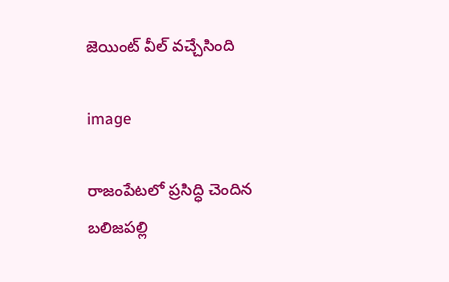జెయింట్ వీల్ వచ్చేసింది

image

రాజంపేటలో ప్రసిద్ధి చెందిన బలిజపల్లి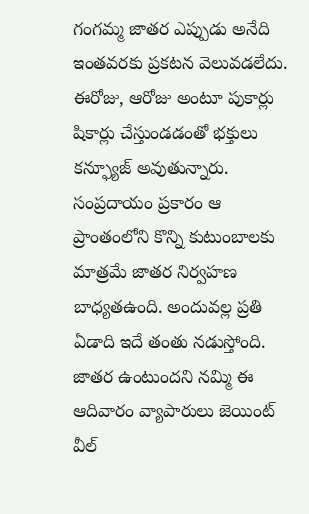గంగమ్మ జాతర ఎప్పుడు అనేది ఇంతవరకు ప్రకటన వెలువడలేదు. ఈరోజు, ఆరోజు అంటూ పుకార్లు షికార్లు చేస్తుండడంతో భక్తులు కన్ఫ్యూజ్ అవుతున్నారు. సంప్రదాయం ప్రకారం ఆ ప్రాంతంలోని కొన్ని కుటుంబాలకు మాత్రమే జాతర నిర్వహణ బాధ్యతఉంది. అందువల్ల ప్రతి ఏడాది ఇదే తంతు నడుస్తోంది. జాతర ఉంటుందని నమ్మి ఈ ఆదివారం వ్యాపారులు జెయింట్ వీల్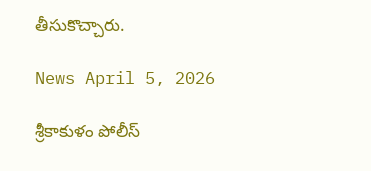తీసుకొచ్చారు.

News April 5, 2026

శ్రీకాకుళం పోలీస్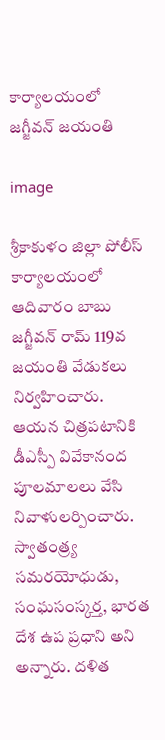కార్యాలయంలో జగ్జీవన్ జయంతి

image

శ్రీకాకుళం జిల్లా పోలీస్ కార్యాలయంలో ఆదివారం బాబు జగ్జీవన్ రామ్ 119వ జయంతి వేడుకలు నిర్వహించారు. ఆయన చిత్రపటానికి డీఎస్పీ వివేకానంద పూలమాలలు వేసి నివాళులర్పించారు. స్వాతంత్ర్య సమరయోధుడు, సంఘసంస్కర్త, భారత దేశ ఉప ప్రధాని అని అన్నారు. దళిత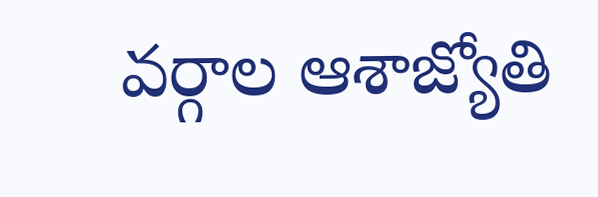వర్గాల ఆశాజ్యోతి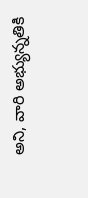అని, వారి అభ్యున్నతికి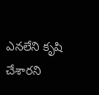ఎనలేని కృషి చేశారని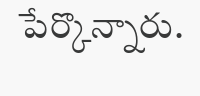పేర్కొన్నారు.